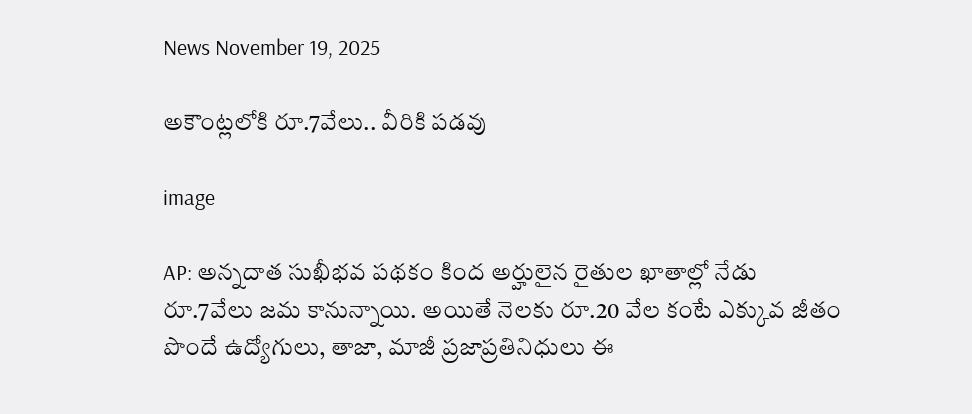News November 19, 2025

అకౌంట్లలోకి రూ.7వేలు.. వీరికి పడవు

image

AP: అన్నదాత సుఖీభవ పథకం కింద అర్హులైన రైతుల ఖాతాల్లో నేడు రూ.7వేలు జమ కానున్నాయి. అయితే నెలకు రూ.20 వేల కంటే ఎక్కువ జీతం పొందే ఉద్యోగులు, తాజా, మాజీ ప్రజాప్రతినిధులు ఈ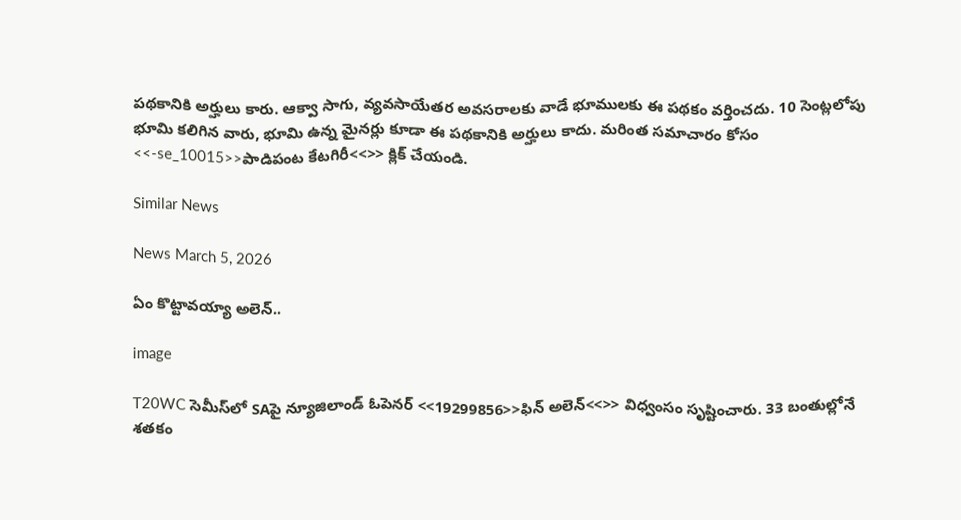పథకానికి అర్హులు కారు. ఆక్వా సాగు, వ్యవసాయేతర అవసరాలకు వాడే భూములకు ఈ పథకం వర్తించదు. 10 సెంట్లలోపు భూమి కలిగిన వారు, భూమి ఉన్న మైనర్లు కూడా ఈ పథకానికి అర్హులు కాదు. మరింత సమాచారం కోసం <<-se_10015>>పాడిపంట కేటగిరీ<<>> క్లిక్ చేయండి.

Similar News

News March 5, 2026

ఏం కొట్టావయ్యా అలెన్..

image

T20WC సెమీస్‌లో SAపై న్యూజిలాండ్ ఓపెనర్ <<19299856>>ఫిన్ అలెన్<<>> విధ్వంసం సృష్టించారు. 33 బంతుల్లోనే శతకం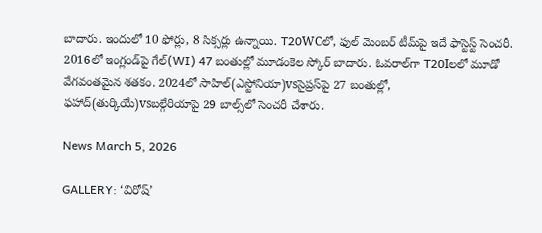బాదారు. ఇందులో 10 ఫోర్లు, 8 సిక్సర్లు ఉన్నాయి. T20WCలో, ఫుల్ మెంబర్ టీమ్‌పై ఇదే ఫాస్టెస్ట్ సెంచరీ. 2016లో ఇంగ్లండ్‌పై గేల్(WI) 47 బంతుల్లో మూడంకెల స్కోర్ బాదారు. ఓవరాల్‌గా T20Iలలో మూడో వేగవంతమైన శతకం. 2024లో సాహిల్(ఎస్టోనియా)vsసైప్రస్‌పై 27 బంతుల్లో, ఫహాద్(తుర్కియే)vsబల్గేరియాపై 29 బాల్స్‌లో సెంచరీ చేశారు.

News March 5, 2026

GALLERY: ‘విరోష్’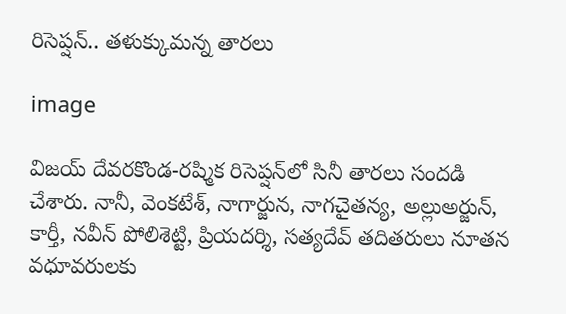రిసెప్షన్.. తళుక్కుమన్న తారలు

image

విజయ్ దేవరకొండ-రష్మిక రిసెప్షన్‌లో సినీ తారలు సందడి చేశారు. నానీ, వెంకటేశ్, నాగార్జున, నాగచైతన్య, అల్లుఅర్జున్, కార్తీ, నవీన్ పోలిశెట్టి, ప్రియదర్శి, సత్యదేవ్ తదితరులు నూతన వధూవరులకు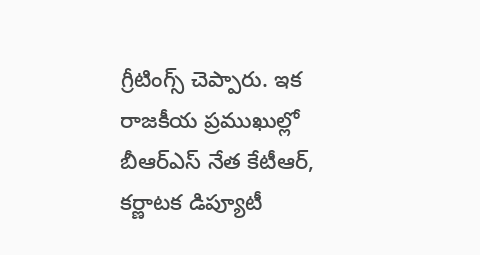గ్రీటింగ్స్ చెప్పారు. ఇక రాజకీయ ప్రముఖుల్లో బీఆర్ఎస్ నేత కేటీఆర్, కర్ణాటక డిప్యూటీ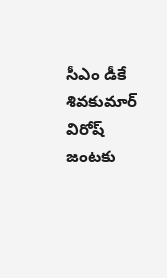సీఎం డీకే శివకుమార్ విరోష్ జంటకు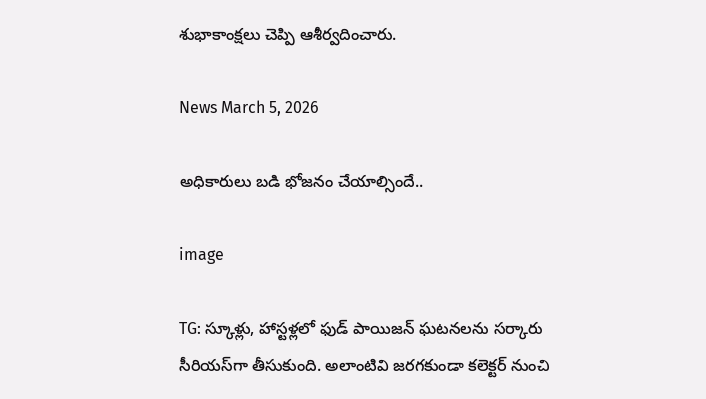శుభాకాంక్షలు చెప్పి ఆశీర్వదించారు.

News March 5, 2026

అధికారులు బడి భోజనం చేయాల్సిందే..

image

TG: స్కూళ్లు, హాస్టళ్లలో ఫుడ్ పాయిజన్ ఘటనలను సర్కారు సీరియస్‌గా తీసుకుంది. అలాంటివి జరగకుండా కలెక్టర్ నుంచి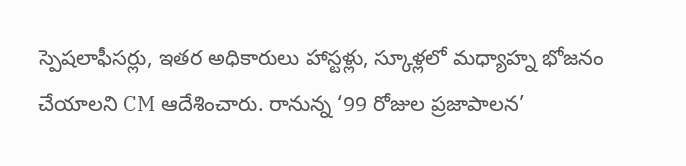స్పెషలాఫీసర్లు, ఇతర అధికారులు హాస్టళ్లు, స్కూళ్లలో మధ్యాహ్న భోజనం చేయాలని CM ఆదేశించారు. రానున్న ‘99 రోజుల ప్రజాపాలన’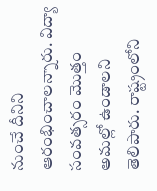నుంచే దీనిని ఆరంభించాలన్నారు. విద్యా సంవత్సరం మొత్తం అమల్లో ఉండాలని తెలిపారు. రాష్ట్రంలోని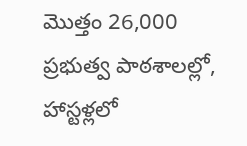మొత్తం 26,000 ప్రభుత్వ పాఠశాలల్లో, హాస్టళ్లలో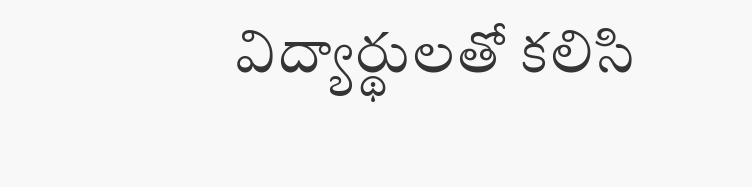విద్యార్థులతో కలిసి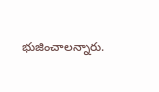భుజించాలన్నారు.